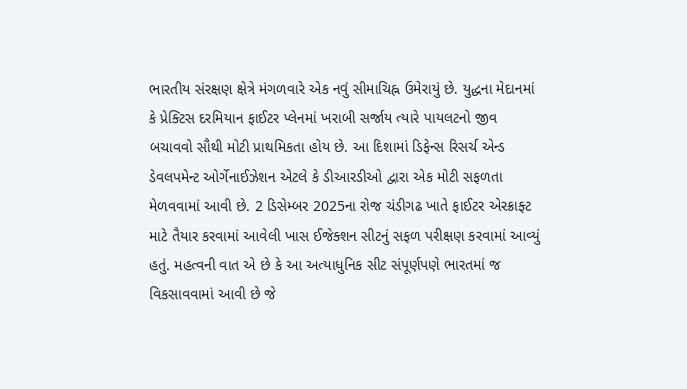ભારતીય સંરક્ષણ ક્ષેત્રે મંગળવારે એક નવું સીમાચિહ્ન ઉમેરાયું છે. યુદ્ધના મેદાનમાં કે પ્રેક્ટિસ દરમિયાન ફાઈટર પ્લેનમાં ખરાબી સર્જાય ત્યારે પાયલટનો જીવ બચાવવો સૌથી મોટી પ્રાથમિકતા હોય છે. આ દિશામાં ડિફેન્સ રિસર્ચ એન્ડ ડેવલપમેન્ટ ઓર્ગેનાઈઝેશન એટલે કે ડીઆરડીઓ દ્વારા એક મોટી સફળતા મેળવવામાં આવી છે. 2 ડિસેમ્બર 2025ના રોજ ચંડીગઢ ખાતે ફાઈટર એરક્રાફ્ટ માટે તૈયાર કરવામાં આવેલી ખાસ ઈજેક્શન સીટનું સફળ પરીક્ષણ કરવામાં આવ્યું હતું. મહત્વની વાત એ છે કે આ અત્યાધુનિક સીટ સંપૂર્ણપણે ભારતમાં જ વિકસાવવામાં આવી છે જે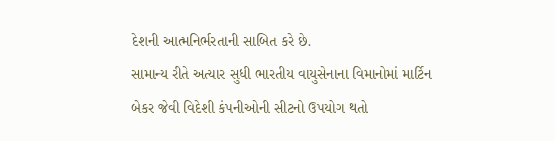દેશની આત્મનિર્ભરતાની સાબિત કરે છે.
સામાન્ય રીતે અત્યાર સુધી ભારતીય વાયુસેનાના વિમાનોમાં માર્ટિન બેકર જેવી વિદેશી કંપનીઓની સીટનો ઉપયોગ થતો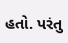હતો. પરંતુ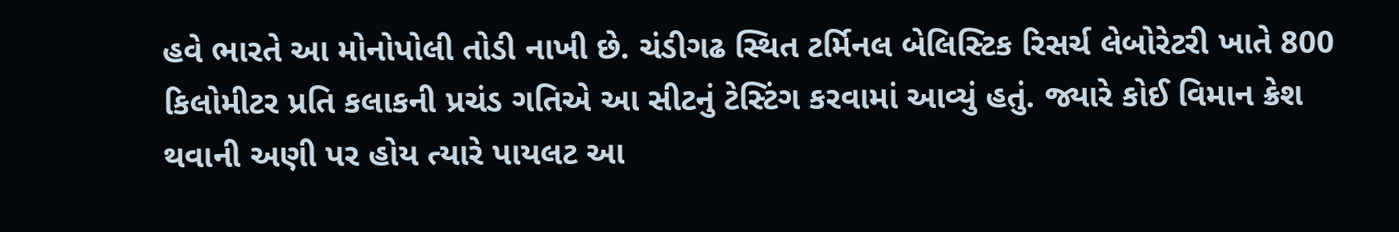હવે ભારતે આ મોનોપોલી તોડી નાખી છે. ચંડીગઢ સ્થિત ટર્મિનલ બેલિસ્ટિક રિસર્ચ લેબોરેટરી ખાતે 800 કિલોમીટર પ્રતિ કલાકની પ્રચંડ ગતિએ આ સીટનું ટેસ્ટિંગ કરવામાં આવ્યું હતું. જ્યારે કોઈ વિમાન ક્રેશ થવાની અણી પર હોય ત્યારે પાયલટ આ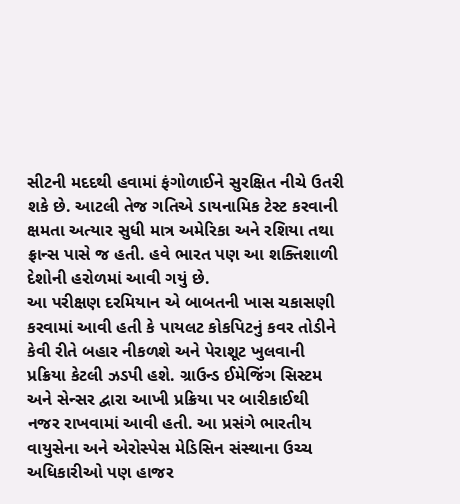સીટની મદદથી હવામાં ફંગોળાઈને સુરક્ષિત નીચે ઉતરી શકે છે. આટલી તેજ ગતિએ ડાયનામિક ટેસ્ટ કરવાની ક્ષમતા અત્યાર સુધી માત્ર અમેરિકા અને રશિયા તથા ફ્રાન્સ પાસે જ હતી. હવે ભારત પણ આ શક્તિશાળી દેશોની હરોળમાં આવી ગયું છે.
આ પરીક્ષણ દરમિયાન એ બાબતની ખાસ ચકાસણી કરવામાં આવી હતી કે પાયલટ કોકપિટનું કવર તોડીને કેવી રીતે બહાર નીકળશે અને પેરાશૂટ ખુલવાની પ્રક્રિયા કેટલી ઝડપી હશે. ગ્રાઉન્ડ ઈમેજિંગ સિસ્ટમ અને સેન્સર દ્વારા આખી પ્રક્રિયા પર બારીકાઈથી નજર રાખવામાં આવી હતી. આ પ્રસંગે ભારતીય વાયુસેના અને એરોસ્પેસ મેડિસિન સંસ્થાના ઉચ્ચ અધિકારીઓ પણ હાજર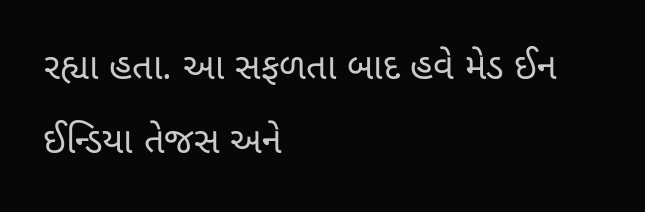રહ્યા હતા. આ સફળતા બાદ હવે મેડ ઈન ઈન્ડિયા તેજસ અને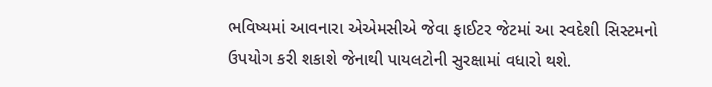ભવિષ્યમાં આવનારા એએમસીએ જેવા ફાઈટર જેટમાં આ સ્વદેશી સિસ્ટમનો ઉપયોગ કરી શકાશે જેનાથી પાયલટોની સુરક્ષામાં વધારો થશે.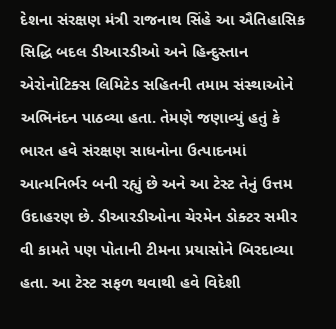દેશના સંરક્ષણ મંત્રી રાજનાથ સિંહે આ ઐતિહાસિક સિદ્ધિ બદલ ડીઆરડીઓ અને હિન્દુસ્તાન એરોનોટિક્સ લિમિટેડ સહિતની તમામ સંસ્થાઓને અભિનંદન પાઠવ્યા હતા. તેમણે જણાવ્યું હતું કે ભારત હવે સંરક્ષણ સાધનોના ઉત્પાદનમાં આત્મનિર્ભર બની રહ્યું છે અને આ ટેસ્ટ તેનું ઉત્તમ ઉદાહરણ છે. ડીઆરડીઓના ચેરમેન ડોક્ટર સમીર વી કામતે પણ પોતાની ટીમના પ્રયાસોને બિરદાવ્યા હતા. આ ટેસ્ટ સફળ થવાથી હવે વિદેશી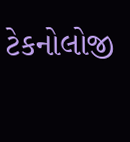ટેકનોલોજી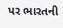પર ભારતની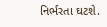નિર્ભરતા ઘટશે.